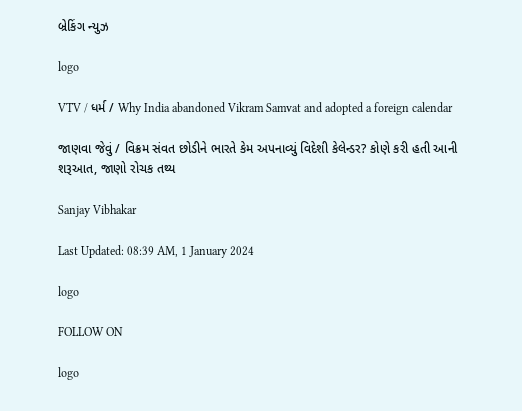બ્રેકિંગ ન્યુઝ

logo

VTV / ધર્મ / Why India abandoned Vikram Samvat and adopted a foreign calendar

જાણવા જેવું / વિક્રમ સંવત છોડીને ભારતે કેમ અપનાવ્યું વિદેશી કેલેન્ડર? કોણે કરી હતી આની શરૂઆત, જાણો રોચક તથ્ય

Sanjay Vibhakar

Last Updated: 08:39 AM, 1 January 2024

logo

FOLLOW ON

logo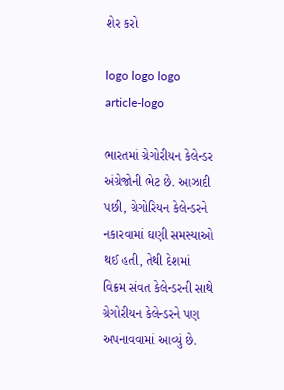શેર કરો

logo logo logo
article-logo

ભારતમાં ગ્રેગોરીયન કેલેન્ડર અંગ્રેજોની ભેટ છે. આઝાદી પછી, ગ્રેગોરિયન કેલેન્ડરને નકારવામાં ઘણી સમસ્યાઓ થઈ હતી, તેથી દેશમાં વિક્રમ સંવત કેલેન્ડરની સાથે ગ્રેગોરીયન કેલેન્ડરને પણ અપનાવવામાં આવ્યું છે.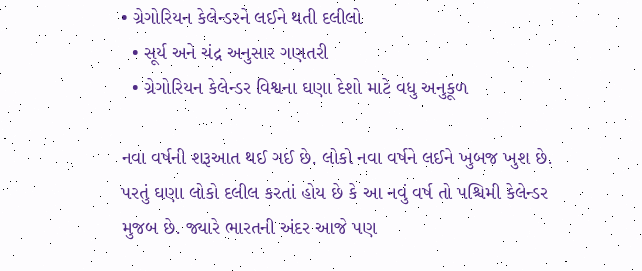• ગ્રેગોરિયન કેલેન્ડરને લઈને થતી દલીલો
  • સૂર્ય અને ચંદ્ર અનુસાર ગણતરી
  • ગ્રેગોરિયન કેલેન્ડર વિશ્વના ઘણા દેશો માટે વધુ અનુકૂળ

નવા વર્ષની શરૂઆત થઈ ગઈ છે. લોકો નવા વર્ષને લઈને ખુબજ ખુશ છે. પરતું ઘણા લોકો દલીલ કરતાં હોય છે કે આ નવું વર્ષ તો પશ્ચિમી કેલેન્ડર મુજબ છે. જ્યારે ભારતની અંદર આજે પણ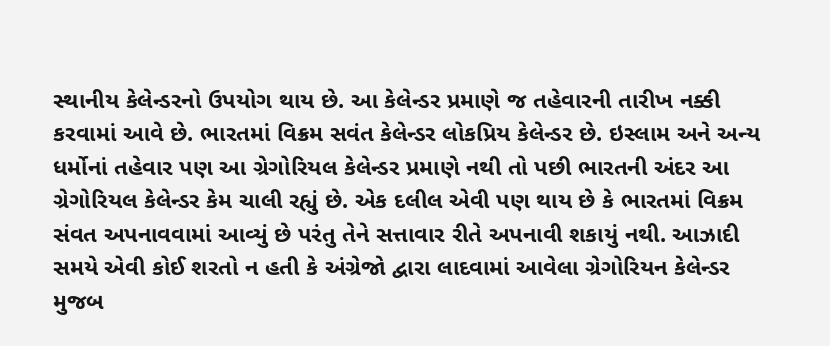સ્થાનીય કેલેન્ડરનો ઉપયોગ થાય છે. આ કેલેન્ડર પ્રમાણે જ તહેવારની તારીખ નક્કી કરવામાં આવે છે. ભારતમાં વિક્રમ સવંત કેલેન્ડર લોકપ્રિય કેલેન્ડર છે. ઇસ્લામ અને અન્ય ધર્મોનાં તહેવાર પણ આ ગ્રેગોરિયલ કેલેન્ડર પ્રમાણે નથી તો પછી ભારતની અંદર આ ગ્રેગોરિયલ કેલેન્ડર કેમ ચાલી રહ્યું છે. એક દલીલ એવી પણ થાય છે કે ભારતમાં વિક્રમ સંવત અપનાવવામાં આવ્યું છે પરંતુ તેને સત્તાવાર રીતે અપનાવી શકાયું નથી. આઝાદી સમયે એવી કોઈ શરતો ન હતી કે અંગ્રેજો દ્વારા લાદવામાં આવેલા ગ્રેગોરિયન કેલેન્ડર મુજબ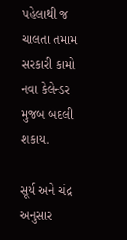પહેલાથી જ ચાલતા તમામ સરકારી કામો નવા કેલેન્ડર મુજબ બદલી શકાય.

સૂર્ય અને ચંદ્ર અનુસાર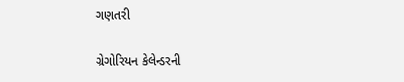ગણતરી

ગ્રેગોરિયન કેલેન્ડરની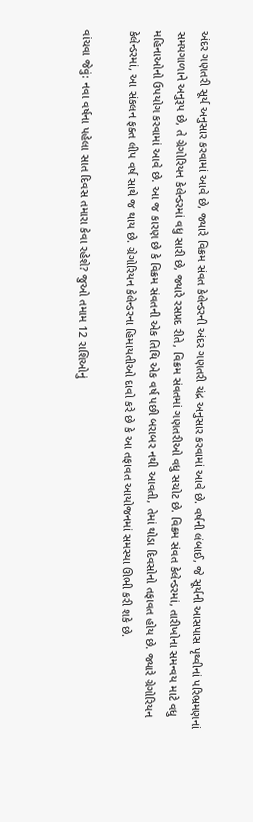અંદર ગણતરી સૂર્ય અનુસાર કરવામાં આવે છે, જ્યારે વિક્રમ સંવત કેલેન્ડરની અંદર ગણતરી ચંદ્ર અનુસાર કરવામાં આવે છે. વર્ષની લંબાઈ, જે સૂર્યની આસપાસ પૃથ્વીનાં પરિભ્રમણનાં સમયગાળાને અનુરૂપ છે, તે ગ્રેગોરિયન કેલેન્ડરમાં વધુ સારી છે, જ્યારે રસપ્રદ રીતે, વિક્રમ સંવતમાં ગણતરીઓ વધુ સચોટ છે. વિક્રમ સંવત કેલેન્ડરમાં, તારીખોના સમન્વય માટે વધુ મહિનાઓનો ઉપયોગ કરવામાં આવે છે. આ જ કારણ છે કે વિક્રમ સંવતની એક તિથિ એક વર્ષ પછી બરાબર નથી આવતી, તેમાં થોડા દિવસોનો તફાવત હોય છે. જ્યારે ગ્રેગોરિયન કેલેન્ડરમાં, આ સંકલન ફક્ત લીપ વર્ષ સાથે જ થાય છે. ગ્રેગોરિયન કેલેન્ડરના હિમાયતીઓ દાવો કરે છે કે આ તફાવત આયોજનમાં સમસ્યા ઊભી કરી શકે છે.

વાંચવા જેવું: નવા વર્ષના પહેલા સાત દિવસ તમારા કેવા રહેશે? જુઓ તમામ 12 રાશિઓનું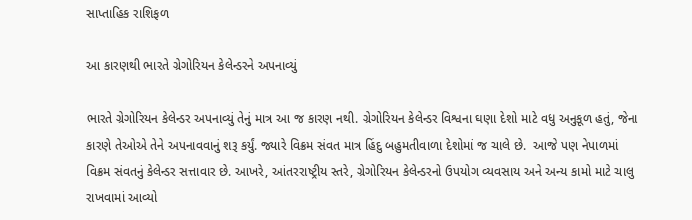સાપ્તાહિક રાશિફળ

આ કારણથી ભારતે ગ્રેગોરિયન કેલેન્ડરને અપનાવ્યું

ભારતે ગ્રેગોરિયન કેલેન્ડર અપનાવ્યું તેનું માત્ર આ જ કારણ નથી. ગ્રેગોરિયન કેલેન્ડર વિશ્વના ઘણા દેશો માટે વધુ અનુકૂળ હતું, જેના કારણે તેઓએ તેને અપનાવવાનું શરૂ કર્યું. જ્યારે વિક્રમ સંવત માત્ર હિંદુ બહુમતીવાળા દેશોમાં જ ચાલે છે.  આજે પણ નેપાળમાં વિક્રમ સંવતનું કેલેન્ડર સત્તાવાર છે. આખરે, આંતરરાષ્ટ્રીય સ્તરે, ગ્રેગોરિયન કેલેન્ડરનો ઉપયોગ વ્યવસાય અને અન્ય કામો માટે ચાલુ રાખવામાં આવ્યો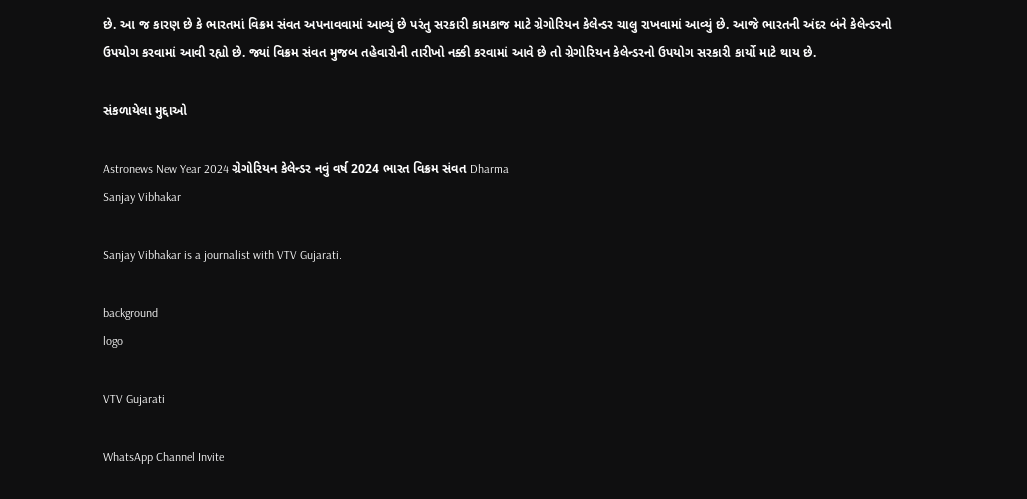છે. આ જ કારણ છે કે ભારતમાં વિક્રમ સંવત અપનાવવામાં આવ્યું છે પરંતુ સરકારી કામકાજ માટે ગ્રેગોરિયન કેલેન્ડર ચાલુ રાખવામાં આવ્યું છે. આજે ભારતની અંદર બંને કેલેન્ડરનો ઉપયોગ કરવામાં આવી રહ્યો છે. જ્યાં વિક્રમ સંવત મુજબ તહેવારોની તારીખો નક્કી કરવામાં આવે છે તો ગ્રેગોરિયન કેલેન્ડરનો ઉપયોગ સરકારી કાર્યો માટે થાય છે.

સંકળાયેલા મુદ્દાઓ

Astronews New Year 2024 ગ્રેગોરિયન કેલેન્ડર નવું વર્ષ 2024 ભારત વિક્રમ સંવત Dharma
Sanjay Vibhakar

Sanjay Vibhakar is a journalist with VTV Gujarati.

background
logo

VTV Gujarati

WhatsApp Channel Invite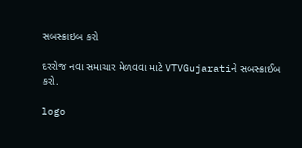સબસ્ક્રાઇબ કરો

દરરોજ નવા સમાચાર મેળવવા માટે VTVGujaratiને સબસ્ક્રાઈબ કરો.

logo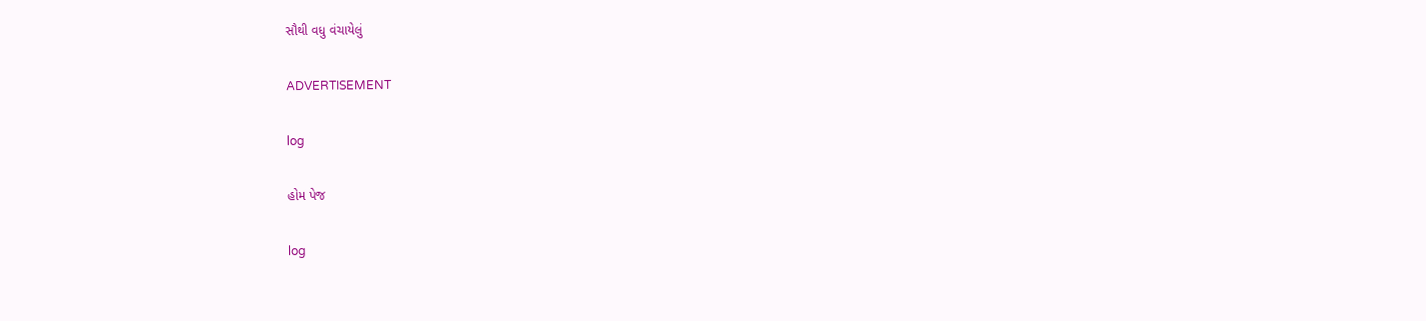સૌથી વધુ વંચાયેલું

ADVERTISEMENT

log

હોમ પેજ

log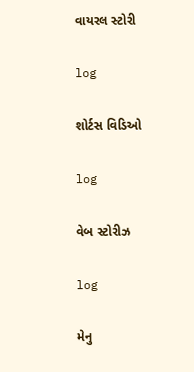વાયરલ સ્ટોરી

log

શોર્ટસ વિડિઓ

log

વેબ સ્ટોરીઝ

log

મેનુ